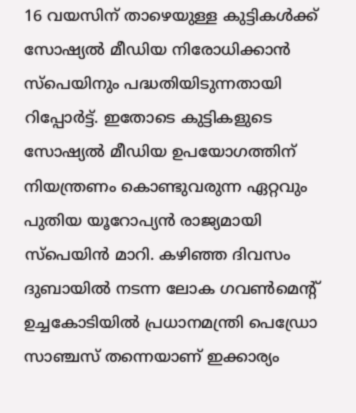16 വയസിന് താഴെയുള്ള കുട്ടികൾക്ക് സോഷ്യൽ മീഡിയ നിരോധിക്കാൻ സ്പെയിനും പദ്ധതിയിടുന്നതായി റിപ്പോർട്ട്. ഇതോടെ കുട്ടികളുടെ സോഷ്യൽ മീഡിയ ഉപയോഗത്തിന് നിയന്ത്രണം കൊണ്ടുവരുന്ന ഏറ്റവും പുതിയ യൂറോപ്യൻ രാജ്യമായി സ്പെയിൻ മാറി. കഴിഞ്ഞ ദിവസം ദുബായിൽ നടന്ന ലോക ഗവൺമെന്റ് ഉച്ചകോടിയിൽ പ്രധാനമന്ത്രി പെഡ്രോ സാഞ്ചസ് തന്നെയാണ് ഇക്കാര്യം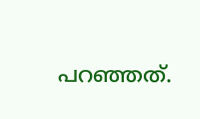പറഞ്ഞത്.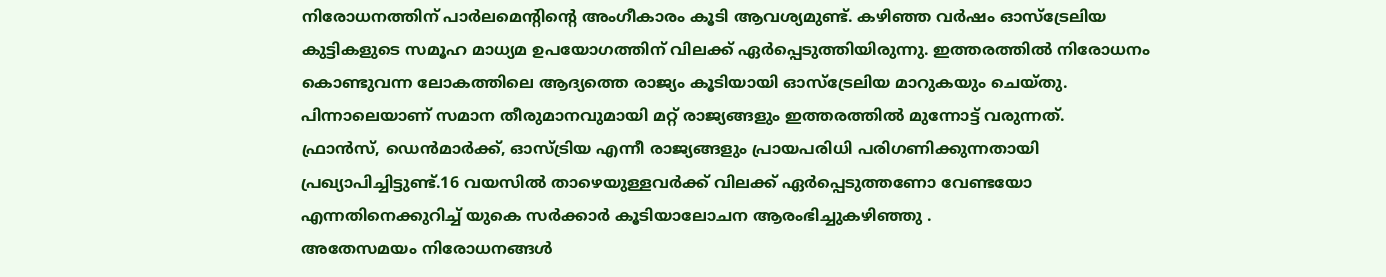നിരോധനത്തിന് പാർലമെന്റിന്റെ അംഗീകാരം കൂടി ആവശ്യമുണ്ട്. കഴിഞ്ഞ വർഷം ഓസ്ട്രേലിയ കുട്ടികളുടെ സമൂഹ മാധ്യമ ഉപയോഗത്തിന് വിലക്ക് ഏർപ്പെടുത്തിയിരുന്നു. ഇത്തരത്തിൽ നിരോധനം കൊണ്ടുവന്ന ലോകത്തിലെ ആദ്യത്തെ രാജ്യം കൂടിയായി ഓസ്ട്രേലിയ മാറുകയും ചെയ്തു. പിന്നാലെയാണ് സമാന തീരുമാനവുമായി മറ്റ് രാജ്യങ്ങളും ഇത്തരത്തിൽ മുന്നോട്ട് വരുന്നത്.
ഫ്രാൻസ്, ഡെൻമാർക്ക്, ഓസ്ട്രിയ എന്നീ രാജ്യങ്ങളും പ്രായപരിധി പരിഗണിക്കുന്നതായി പ്രഖ്യാപിച്ചിട്ടുണ്ട്.16 വയസിൽ താഴെയുള്ളവർക്ക് വിലക്ക് ഏർപ്പെടുത്തണോ വേണ്ടയോ എന്നതിനെക്കുറിച്ച് യുകെ സർക്കാർ കൂടിയാലോചന ആരംഭിച്ചുകഴിഞ്ഞു .
അതേസമയം നിരോധനങ്ങൾ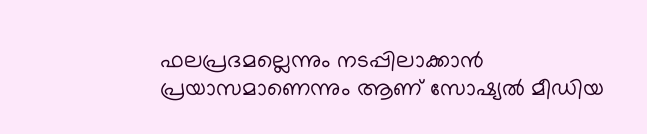ഫലപ്രദമല്ലെന്നും നടപ്പിലാക്കാൻ പ്രയാസമാണെന്നും ആണ് സോഷ്യൽ മീഡിയ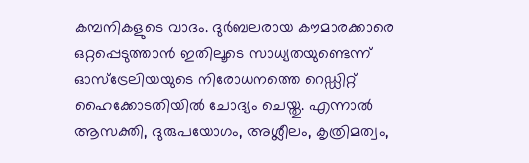കമ്പനികളുടെ വാദം. ദുർബലരായ കൗമാരക്കാരെ ഒറ്റപ്പെടുത്താൻ ഇതിലൂടെ സാധ്യതയുണ്ടെന്ന് ഓസ്ട്രേലിയയുടെ നിരോധനത്തെ റെഡ്ഡിറ്റ് ഹൈക്കോടതിയിൽ ചോദ്യം ചെയ്തു. എന്നാൽ ആസക്തി, ദുരുപയോഗം, അശ്ലീലം, കൃത്രിമത്വം,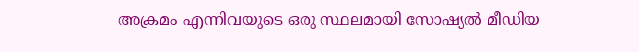അക്രമം എന്നിവയുടെ ഒരു സ്ഥലമായി സോഷ്യൽ മീഡിയ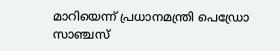മാറിയെന്ന് പ്രധാനമന്ത്രി പെഡ്രോ സാഞ്ചസ്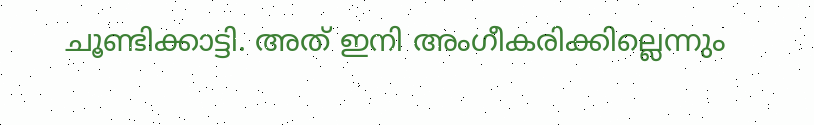ചൂണ്ടിക്കാട്ടി. അത് ഇനി അംഗീകരിക്കില്ലെന്നും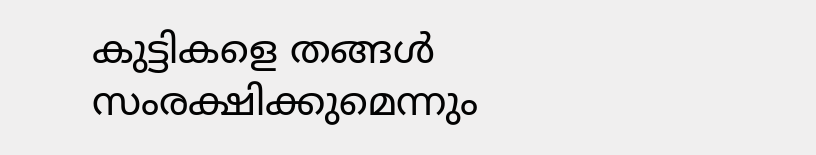കുട്ടികളെ തങ്ങൾ സംരക്ഷിക്കുമെന്നും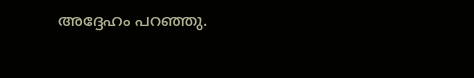അദ്ദേഹം പറഞ്ഞു.